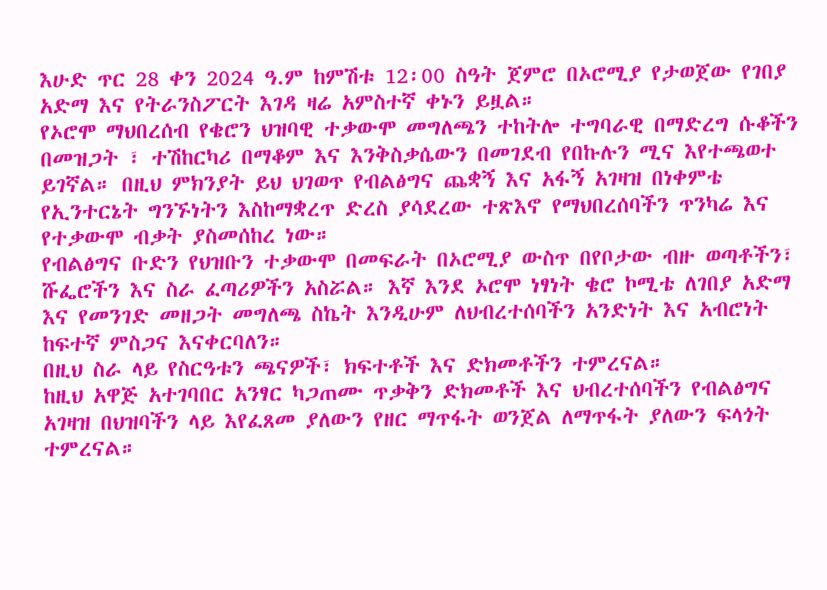እሁድ ጥር 28 ቀን 2024 ዓ.ም ከምሽቱ 12፡00 ስዓት ጀምሮ በኦሮሚያ የታወጀው የገበያ አድማ እና የትራንስፖርት እገዳ ዛሬ አምስተኛ ቀኑን ይዟል።
የኦሮሞ ማህበረሰብ የቄሮን ህዝባዊ ተቃውሞ መግለጫን ተከትሎ ተግባራዊ በማድረግ ሱቆችን በመዝጋት ፣ ተሽከርካሪ በማቆም እና እንቅስቃሴውን በመገደብ የበኩሉን ሚና እየተጫወተ ይገኛል። በዚህ ምክንያት ይህ ህገወጥ የብልፅግና ጨቋኝ እና አፋኝ አገዛዝ በነቀምቴ የኢንተርኔት ግንኙነትን እስከማቋረጥ ድረስ ያሳደረው ተጽእኖ የማህበረሰባችን ጥንካሬ እና የተቃውሞ ብቃት ያስመሰከረ ነው።
የብልፅግና ቡድን የህዝቡን ተቃውሞ በመፍራት በኦሮሚያ ውስጥ በየቦታው ብዙ ወጣቶችን፣ ሹፌሮችን እና ስራ ፈጣሪዎችን አስሯል። እኛ እንደ ኦሮሞ ነፃነት ቄሮ ኮሚቴ ለገበያ አድማ እና የመንገድ መዘጋት መግለጫ ስኬት እንዲሁም ለህብረተሰባችን አንድነት እና አብሮነት ከፍተኛ ምስጋና እናቀርባለን።
በዚህ ስራ ላይ የስርዓቱን ጫናዎች፣ ክፍተቶች እና ድክመቶችን ተምረናል።
ከዚህ አዋጅ አተገባበር አንፃር ካጋጠሙ ጥቃቅን ድክመቶች እና ህብረተሰባችን የብልፅግና አገዛዝ በህዝባችን ላይ እየፈጸመ ያለውን የዘር ማጥፋት ወንጀል ለማጥፋት ያለውን ፍላጎት ተምረናል።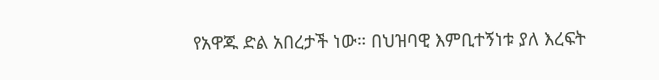የአዋጁ ድል አበረታች ነው። በህዝባዊ እምቢተኝነቱ ያለ እረፍት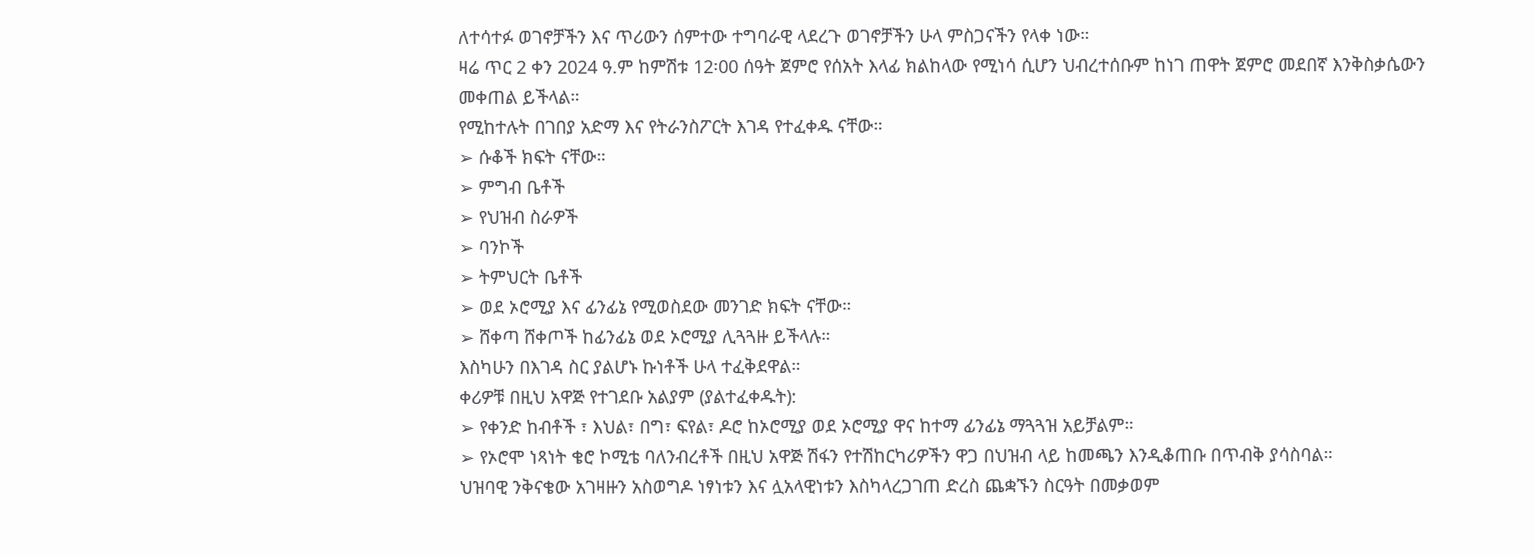ለተሳተፉ ወገኖቻችን እና ጥሪውን ሰምተው ተግባራዊ ላደረጉ ወገኖቻችን ሁላ ምስጋናችን የላቀ ነው።
ዛሬ ጥር 2 ቀን 2024 ዓ.ም ከምሽቱ 12፡00 ሰዓት ጀምሮ የሰአት እላፊ ክልከላው የሚነሳ ሲሆን ህብረተሰቡም ከነገ ጠዋት ጀምሮ መደበኛ እንቅስቃሴውን መቀጠል ይችላል።
የሚከተሉት በገበያ አድማ እና የትራንስፖርት እገዳ የተፈቀዱ ናቸው።
➢ ሱቆች ክፍት ናቸው።
➢ ምግብ ቤቶች
➢ የህዝብ ስራዎች
➢ ባንኮች
➢ ትምህርት ቤቶች
➢ ወደ ኦሮሚያ እና ፊንፊኔ የሚወስደው መንገድ ክፍት ናቸው።
➢ ሸቀጣ ሸቀጦች ከፊንፊኔ ወደ ኦሮሚያ ሊጓጓዙ ይችላሉ።
እስካሁን በእገዳ ስር ያልሆኑ ኩነቶች ሁላ ተፈቅደዋል።
ቀሪዎቹ በዚህ አዋጅ የተገደቡ አልያም (ያልተፈቀዱት):
➢ የቀንድ ከብቶች ፣ እህል፣ በግ፣ ፍየል፣ ዶሮ ከኦሮሚያ ወደ ኦሮሚያ ዋና ከተማ ፊንፊኔ ማጓጓዝ አይቻልም።
➢ የኦሮሞ ነጻነት ቄሮ ኮሚቴ ባለንብረቶች በዚህ አዋጅ ሽፋን የተሽከርካሪዎችን ዋጋ በህዝብ ላይ ከመጫን እንዲቆጠቡ በጥብቅ ያሳስባል።
ህዝባዊ ንቅናቄው አገዛዙን አስወግዶ ነፃነቱን እና ሏአላዊነቱን እስካላረጋገጠ ድረስ ጨቋኙን ስርዓት በመቃወም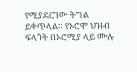የሚያደርገው ትግል ይቀጥላል። የኦሮሞ ህዝብ ፍላጎት በኦሮሚያ ላይ ሙሉ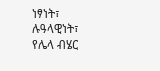ነፃነት፣ ሉዓላዊነት፣ የሌላ ብሄር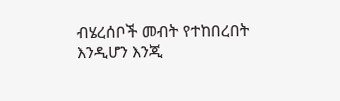ብሄረሰቦች መብት የተከበረበት እንዲሆን እንጂ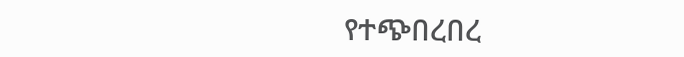የተጭበረበረ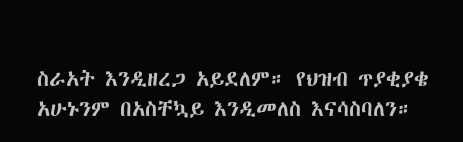ስራአት እንዲዘረጋ አይደለም። የህዝብ ጥያቂያቄ አሁኑንም በአስቸኳይ እንዲመለስ እናሳስባለን።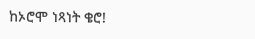ከኦሮሞ ነጻነት ቄሮ!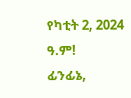የካቲት 2, 2024 ዓ.ም!
ፊንፊኔ,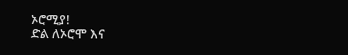ኦሮሚያ!
ድል ለኦሮሞ እና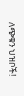ለጭቁን ህዝቦች!